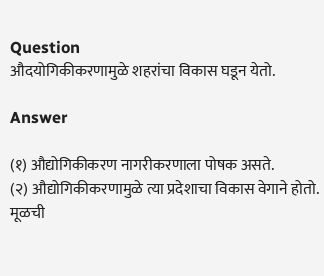Question
औदयोगिकीकरणामुळे शहरांचा विकास घडून येतो.

Answer

(१) औद्योगिकीकरण नागरीकरणाला पोषक असते.
(२) औद्योगिकीकरणामुळे त्या प्रदेशाचा विकास वेगाने होतो. मूळची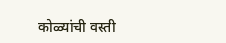कोळ्यांची वस्ती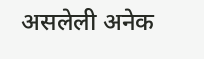असलेली अनेक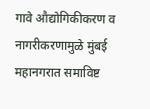गावे औद्योगिकीकरण व नागरीकरणामुळे मुंबई महानगरात समाविष्ट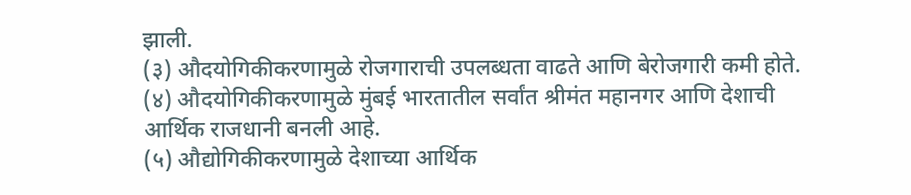झाली.
(३) औदयोगिकीकरणामुळे रोजगाराची उपलब्धता वाढते आणि बेरोजगारी कमी होते.
(४) औदयोगिकीकरणामुळे मुंबई भारतातील सर्वांत श्रीमंत महानगर आणि देशाची आर्थिक राजधानी बनली आहे.
(५) औद्योगिकीकरणामुळे देशाच्या आर्थिक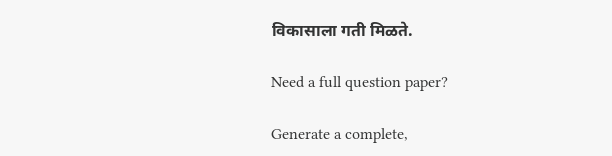विकासाला गती मिळते.

Need a full question paper?

Generate a complete,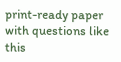print-ready paper with questions like this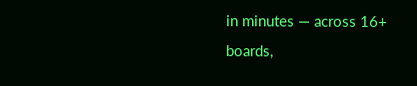in minutes — across 16+ boards,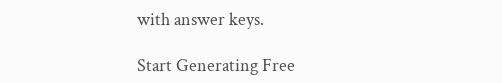with answer keys.

Start Generating Free